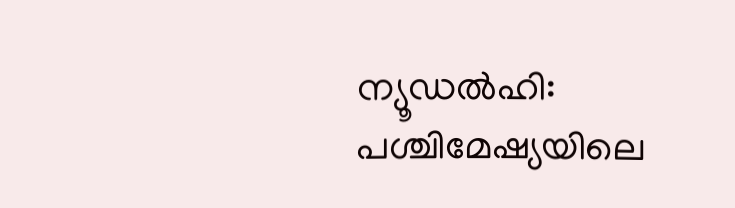ന്യൂഡൽഹി: പശ്ചിമേഷ്യയിലെ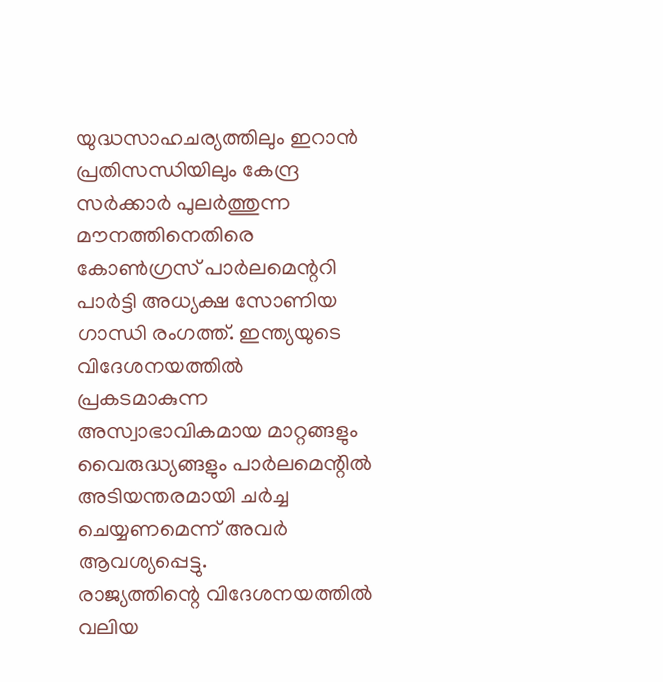യുദ്ധസാഹചര്യത്തിലും ഇറാൻ പ്രതിസന്ധിയിലും കേന്ദ്ര സർക്കാർ പുലർത്തുന്ന മൗനത്തിനെതിരെ കോൺഗ്രസ് പാർലമെന്ററി പാർട്ടി അധ്യക്ഷ സോണിയ ഗാന്ധി രംഗത്ത്. ഇന്ത്യയുടെ വിദേശനയത്തിൽ പ്രകടമാകുന്ന അസ്വാഭാവികമായ മാറ്റങ്ങളും വൈരുദ്ധ്യങ്ങളും പാർലമെന്റിൽ അടിയന്തരമായി ചർച്ച ചെയ്യണമെന്ന് അവർ ആവശ്യപ്പെട്ടു.
രാജ്യത്തിന്റെ വിദേശനയത്തിൽ വലിയ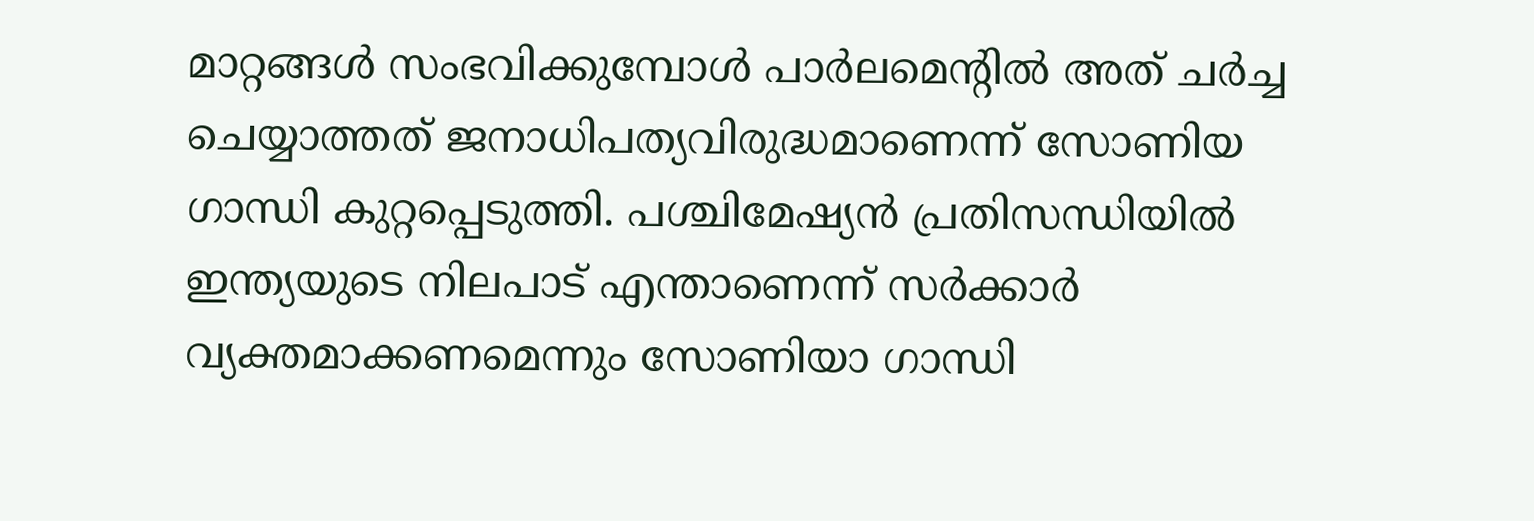മാറ്റങ്ങൾ സംഭവിക്കുമ്പോൾ പാർലമെന്റിൽ അത് ചർച്ച ചെയ്യാത്തത് ജനാധിപത്യവിരുദ്ധമാണെന്ന് സോണിയ ഗാന്ധി കുറ്റപ്പെടുത്തി. പശ്ചിമേഷ്യൻ പ്രതിസന്ധിയിൽ ഇന്ത്യയുടെ നിലപാട് എന്താണെന്ന് സർക്കാർ വ്യക്തമാക്കണമെന്നും സോണിയാ ഗാന്ധി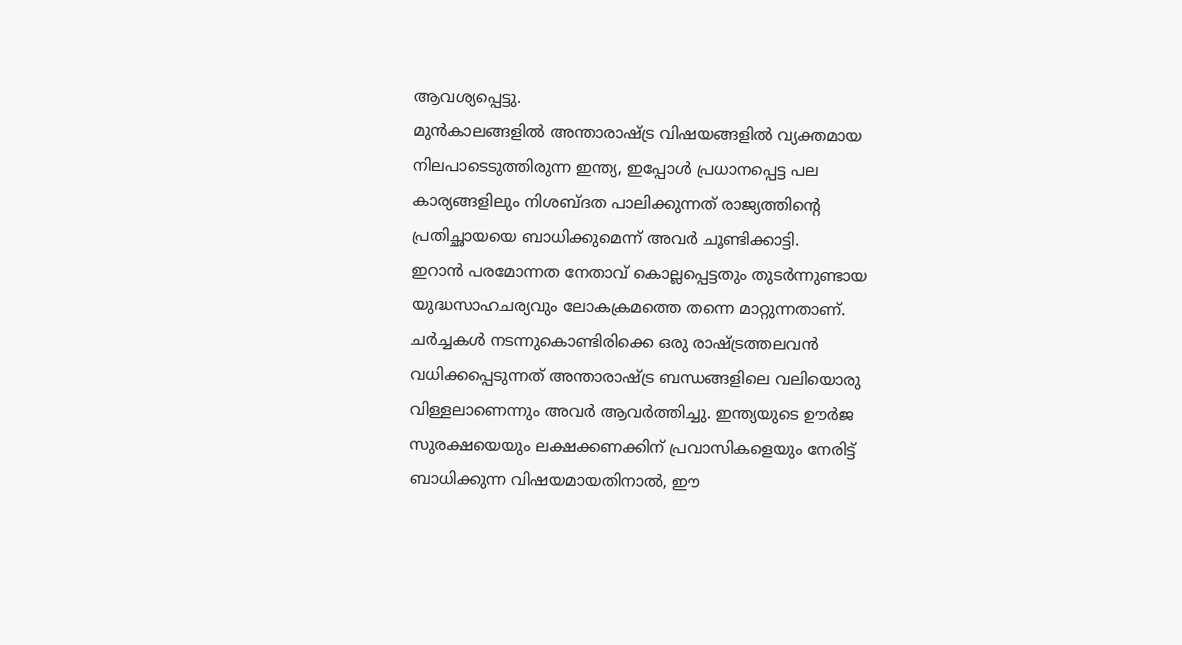ആവശ്യപ്പെട്ടു.
മുൻകാലങ്ങളിൽ അന്താരാഷ്ട്ര വിഷയങ്ങളിൽ വ്യക്തമായ നിലപാടെടുത്തിരുന്ന ഇന്ത്യ, ഇപ്പോൾ പ്രധാനപ്പെട്ട പല കാര്യങ്ങളിലും നിശബ്ദത പാലിക്കുന്നത് രാജ്യത്തിന്റെ പ്രതിച്ഛായയെ ബാധിക്കുമെന്ന് അവർ ചൂണ്ടിക്കാട്ടി.
ഇറാൻ പരമോന്നത നേതാവ് കൊല്ലപ്പെട്ടതും തുടർന്നുണ്ടായ യുദ്ധസാഹചര്യവും ലോകക്രമത്തെ തന്നെ മാറ്റുന്നതാണ്. ചർച്ചകൾ നടന്നുകൊണ്ടിരിക്കെ ഒരു രാഷ്ട്രത്തലവൻ വധിക്കപ്പെടുന്നത് അന്താരാഷ്ട്ര ബന്ധങ്ങളിലെ വലിയൊരു വിള്ളലാണെന്നും അവർ ആവർത്തിച്ചു. ഇന്ത്യയുടെ ഊർജ സുരക്ഷയെയും ലക്ഷക്കണക്കിന് പ്രവാസികളെയും നേരിട്ട് ബാധിക്കുന്ന വിഷയമായതിനാൽ, ഈ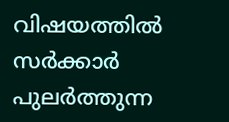വിഷയത്തിൽ സർക്കാർ പുലർത്തുന്ന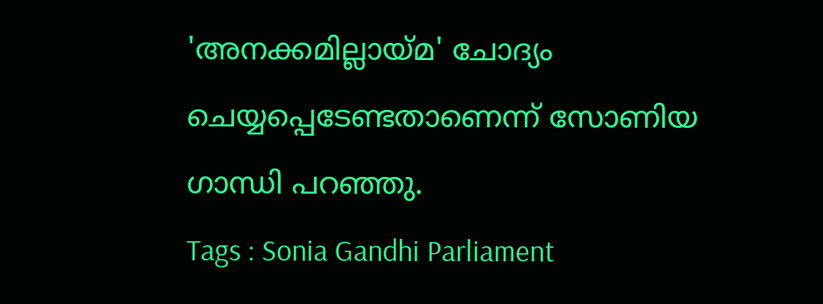'അനക്കമില്ലായ്മ' ചോദ്യം ചെയ്യപ്പെടേണ്ടതാണെന്ന് സോണിയ ഗാന്ധി പറഞ്ഞു.
Tags : Sonia Gandhi Parliament